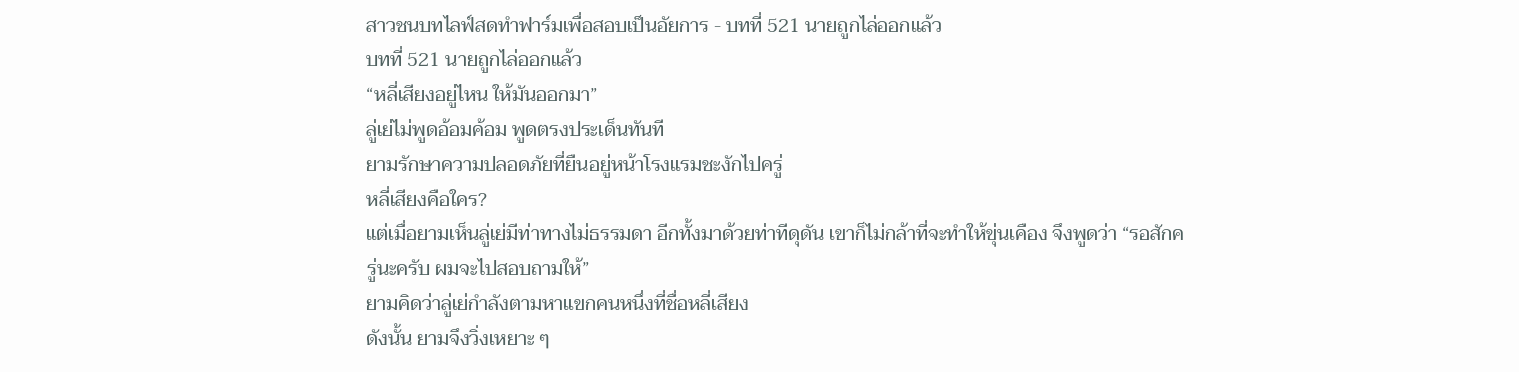สาวชนบทไลฟ์สดทำฟาร์มเพื่อสอบเป็นอัยการ - บทที่ 521 นายถูกไล่ออกแล้ว
บทที่ 521 นายถูกไล่ออกแล้ว
“หลี่เสียงอยู่ไหน ให้มันออกมา”
ลู่เย่ไม่พูดอ้อมค้อม พูดตรงประเด็นทันที
ยามรักษาความปลอดภัยที่ยืนอยู่หน้าโรงแรมชะงักไปครู่
หลี่เสียงคือใคร?
แต่เมื่อยามเห็นลู่เย่มีท่าทางไม่ธรรมดา อีกทั้งมาด้วยท่าทีดุดัน เขาก็ไม่กล้าที่จะทำให้ขุ่นเคือง จึงพูดว่า “รอสักครู่นะครับ ผมจะไปสอบถามให้”
ยามคิดว่าลู่เย่กำลังตามหาแขกคนหนึ่งที่ชื่อหลี่เสียง
ดังนั้น ยามจึงวิ่งเหยาะ ๆ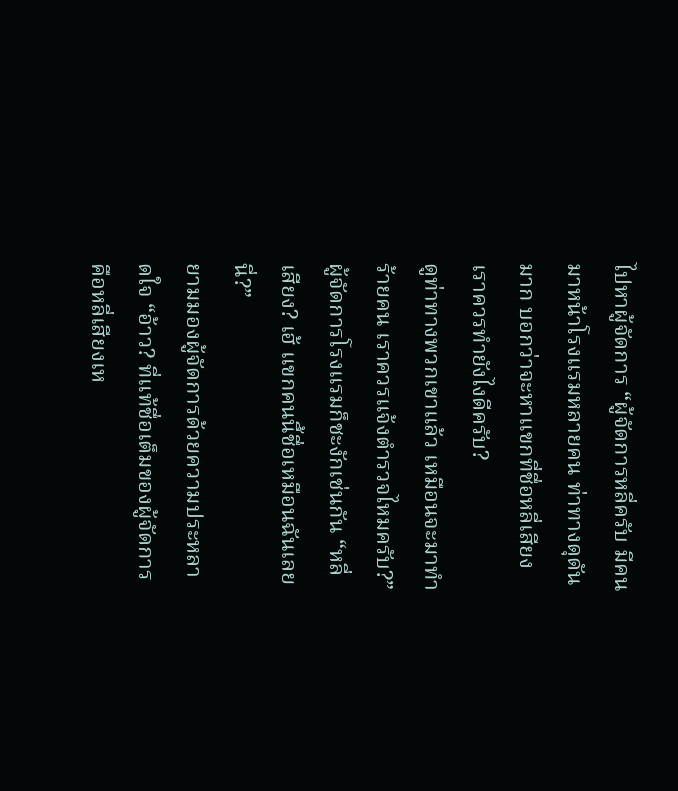ไปหาผู้จัดการ “ผู้จัดการหลี่ครับ มีคนมาหน้าโรงแรมหลายคน ท่าทางดุดันมาก บอกว่าจะหาแขกที่ชื่อหลี่เสียง เราควรทำยังไงดีครับ?
ดูท่าทางพวกเขาแล้ว เหมือนจะมาทำร้ายคน เราควรแจ้งตำรวจไหมครับ?”
ผู้จัดการโรงแรมก็ชะงักเช่นกัน “หลี่เสียง? เฮ้ แขกคนนี้ชื่อเหมือนฉันเลยนี่?”
ยามมองผู้จัดการด้วยความประหลาดใจ “อ้าว? ที่แท้ชื่อเต็มของผู้จัดการคือหลี่เสียงเห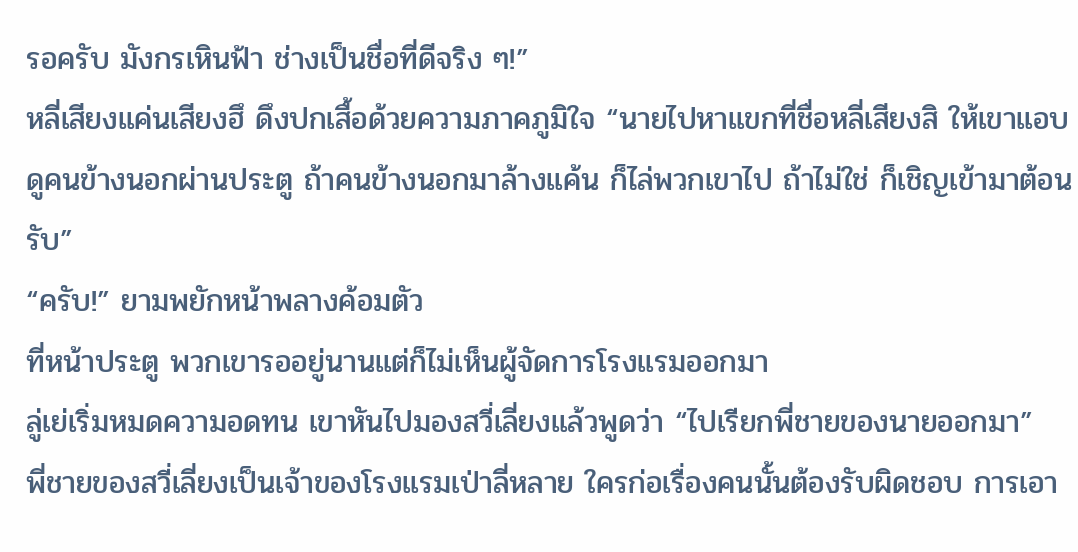รอครับ มังกรเหินฟ้า ช่างเป็นชื่อที่ดีจริง ๆ!”
หลี่เสียงแค่นเสียงฮึ ดึงปกเสื้อด้วยความภาคภูมิใจ “นายไปหาแขกที่ชื่อหลี่เสียงสิ ให้เขาแอบดูคนข้างนอกผ่านประตู ถ้าคนข้างนอกมาล้างแค้น ก็ไล่พวกเขาไป ถ้าไม่ใช่ ก็เชิญเข้ามาต้อนรับ”
“ครับ!” ยามพยักหน้าพลางค้อมตัว
ที่หน้าประตู พวกเขารออยู่นานแต่ก็ไม่เห็นผู้จัดการโรงแรมออกมา
ลู่เย่เริ่มหมดความอดทน เขาหันไปมองสวี่เลี่ยงแล้วพูดว่า “ไปเรียกพี่ชายของนายออกมา”
พี่ชายของสวี่เลี่ยงเป็นเจ้าของโรงแรมเป่าลี่หลาย ใครก่อเรื่องคนนั้นต้องรับผิดชอบ การเอา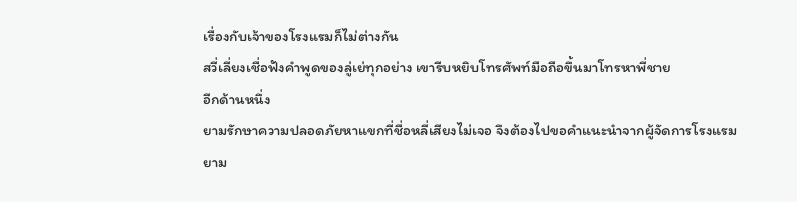เรื่องกับเจ้าของโรงแรมก็ไม่ต่างกัน
สวี่เลี่ยงเชื่อฟังคำพูดของลู่เย่ทุกอย่าง เขารีบหยิบโทรศัพท์มือถือขึ้นมาโทรหาพี่ชาย
อีกด้านหนึ่ง
ยามรักษาความปลอดภัยหาแขกที่ชื่อหลี่เสียงไม่เจอ จึงต้องไปขอคำแนะนำจากผู้จัดการโรงแรม
ยาม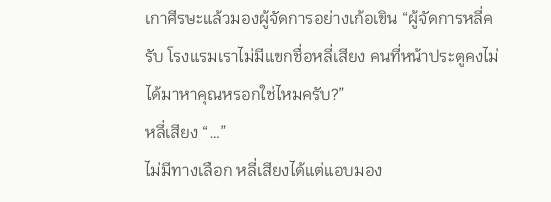เกาศีรษะแล้วมองผู้จัดการอย่างเก้อเขิน “ผู้จัดการหลี่ครับ โรงแรมเราไม่มีแขกชื่อหลี่เสียง คนที่หน้าประตูคงไม่ได้มาหาคุณหรอกใช่ไหมครับ?”
หลี่เสียง “…”
ไม่มีทางเลือก หลี่เสียงได้แต่แอบมอง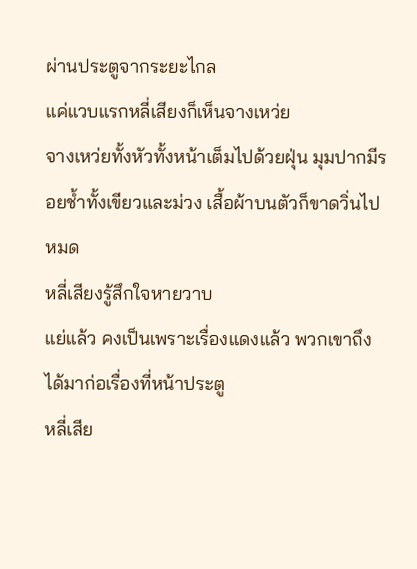ผ่านประตูจากระยะไกล
แค่แวบแรกหลี่เสียงก็เห็นจางเหว่ย
จางเหว่ยทั้งหัวทั้งหน้าเต็มไปด้วยฝุ่น มุมปากมีรอยช้ำทั้งเขียวและม่วง เสื้อผ้าบนตัวก็ขาดวิ่นไปหมด
หลี่เสียงรู้สึกใจหายวาบ
แย่แล้ว คงเป็นเพราะเรื่องแดงแล้ว พวกเขาถึงได้มาก่อเรื่องที่หน้าประตู
หลี่เสีย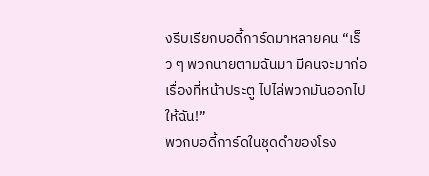งรีบเรียกบอดี้การ์ดมาหลายคน “เร็ว ๆ พวกนายตามฉันมา มีคนจะมาก่อเรื่องที่หน้าประตู ไปไล่พวกมันออกไปให้ฉัน!”
พวกบอดี้การ์ดในชุดดำของโรง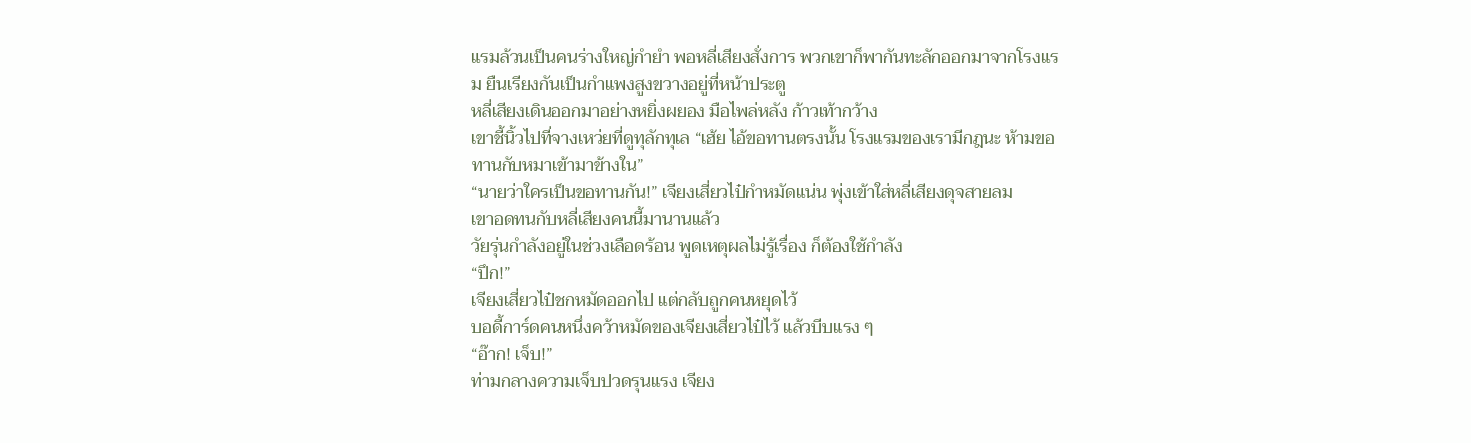แรมล้วนเป็นคนร่างใหญ่กำยำ พอหลี่เสียงสั่งการ พวกเขาก็พากันทะลักออกมาจากโรงแรม ยืนเรียงกันเป็นกำแพงสูงขวางอยู่ที่หน้าประตู
หลี่เสียงเดินออกมาอย่างหยิ่งผยอง มือไพล่หลัง ก้าวเท้ากว้าง
เขาชี้นิ้วไปที่จางเหว่ยที่ดูทุลักทุเล “เฮ้ย ไอ้ขอทานตรงนั้น โรงแรมของเรามีกฎนะ ห้ามขอทานกับหมาเข้ามาข้างใน”
“นายว่าใครเป็นขอทานกัน!” เจียงเสี่ยวไป๋กำหมัดแน่น พุ่งเข้าใส่หลี่เสียงดุจสายลม
เขาอดทนกับหลี่เสียงคนนี้มานานแล้ว
วัยรุ่นกำลังอยู่ในช่วงเลือดร้อน พูดเหตุผลไม่รู้เรื่อง ก็ต้องใช้กำลัง
“ปึก!”
เจียงเสี่ยวไป๋ชกหมัดออกไป แต่กลับถูกคนหยุดไว้
บอดี้การ์ดคนหนึ่งคว้าหมัดของเจียงเสี่ยวไป๋ไว้ แล้วบีบแรง ๆ
“อ๊าก! เจ็บ!”
ท่ามกลางความเจ็บปวดรุนแรง เจียง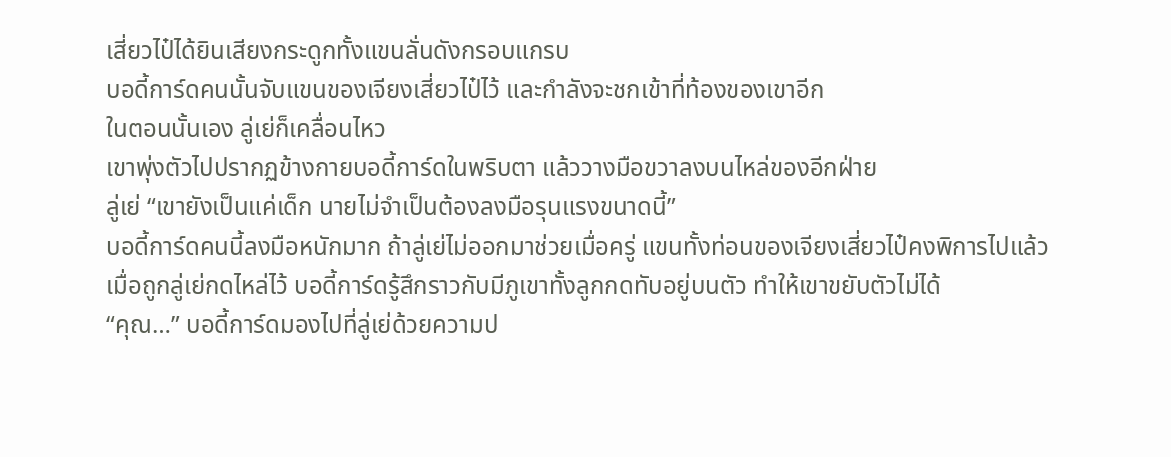เสี่ยวไป๋ได้ยินเสียงกระดูกทั้งแขนลั่นดังกรอบแกรบ
บอดี้การ์ดคนนั้นจับแขนของเจียงเสี่ยวไป๋ไว้ และกำลังจะชกเข้าที่ท้องของเขาอีก
ในตอนนั้นเอง ลู่เย่ก็เคลื่อนไหว
เขาพุ่งตัวไปปรากฏข้างกายบอดี้การ์ดในพริบตา แล้ววางมือขวาลงบนไหล่ของอีกฝ่าย
ลู่เย่ “เขายังเป็นแค่เด็ก นายไม่จำเป็นต้องลงมือรุนแรงขนาดนี้”
บอดี้การ์ดคนนี้ลงมือหนักมาก ถ้าลู่เย่ไม่ออกมาช่วยเมื่อครู่ แขนทั้งท่อนของเจียงเสี่ยวไป๋คงพิการไปแล้ว
เมื่อถูกลู่เย่กดไหล่ไว้ บอดี้การ์ดรู้สึกราวกับมีภูเขาทั้งลูกกดทับอยู่บนตัว ทำให้เขาขยับตัวไม่ได้
“คุณ…” บอดี้การ์ดมองไปที่ลู่เย่ด้วยความป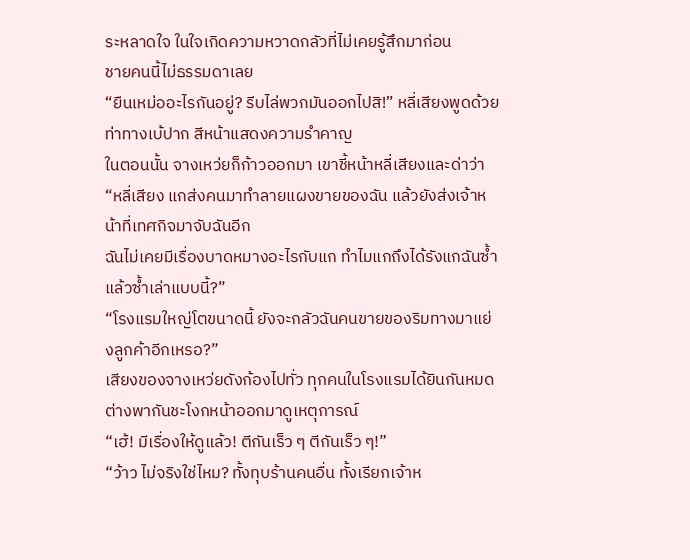ระหลาดใจ ในใจเกิดความหวาดกลัวที่ไม่เคยรู้สึกมาก่อน
ชายคนนี้ไม่ธรรมดาเลย
“ยืนเหม่ออะไรกันอยู่? รีบไล่พวกมันออกไปสิ!” หลี่เสียงพูดด้วยท่าทางเบ้ปาก สีหน้าแสดงความรำคาญ
ในตอนนั้น จางเหว่ยก็ก้าวออกมา เขาชี้หน้าหลี่เสียงและด่าว่า
“หลี่เสียง แกส่งคนมาทำลายแผงขายของฉัน แล้วยังส่งเจ้าหน้าที่เทศกิจมาจับฉันอีก
ฉันไม่เคยมีเรื่องบาดหมางอะไรกับแก ทำไมแกถึงได้รังแกฉันซ้ำแล้วซ้ำเล่าแบบนี้?”
“โรงแรมใหญ่โตขนาดนี้ ยังจะกลัวฉันคนขายของริมทางมาแย่งลูกค้าอีกเหรอ?”
เสียงของจางเหว่ยดังก้องไปทั่ว ทุกคนในโรงแรมได้ยินกันหมด ต่างพากันชะโงกหน้าออกมาดูเหตุการณ์
“เฮ้! มีเรื่องให้ดูแล้ว! ตีกันเร็ว ๆ ตีกันเร็ว ๆ!”
“ว้าว ไม่จริงใช่ไหม? ทั้งทุบร้านคนอื่น ทั้งเรียกเจ้าห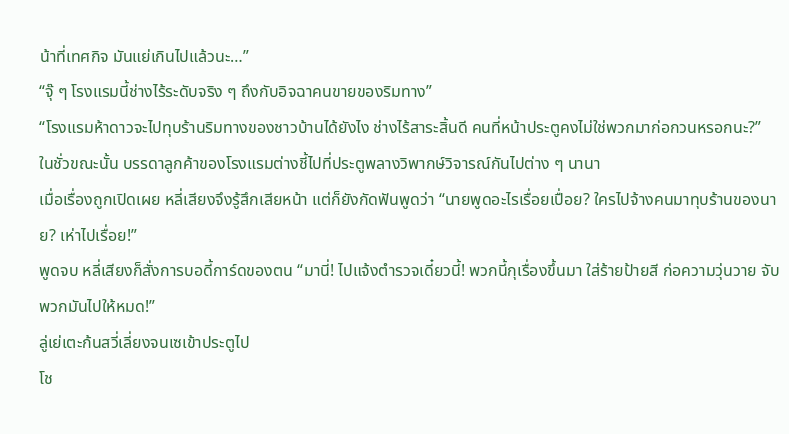น้าที่เทศกิจ มันแย่เกินไปแล้วนะ…”
“จุ๊ ๆ โรงแรมนี้ช่างไร้ระดับจริง ๆ ถึงกับอิจฉาคนขายของริมทาง”
“โรงแรมห้าดาวจะไปทุบร้านริมทางของชาวบ้านได้ยังไง ช่างไร้สาระสิ้นดี คนที่หน้าประตูคงไม่ใช่พวกมาก่อกวนหรอกนะ?”
ในชั่วขณะนั้น บรรดาลูกค้าของโรงแรมต่างชี้ไปที่ประตูพลางวิพากษ์วิจารณ์กันไปต่าง ๆ นานา
เมื่อเรื่องถูกเปิดเผย หลี่เสียงจึงรู้สึกเสียหน้า แต่ก็ยังกัดฟันพูดว่า “นายพูดอะไรเรื่อยเปื่อย? ใครไปจ้างคนมาทุบร้านของนาย? เห่าไปเรื่อย!”
พูดจบ หลี่เสียงก็สั่งการบอดี้การ์ดของตน “มานี่! ไปแจ้งตำรวจเดี๋ยวนี้! พวกนี้กุเรื่องขึ้นมา ใส่ร้ายป้ายสี ก่อความวุ่นวาย จับพวกมันไปให้หมด!”
ลู่เย่เตะก้นสวี่เลี่ยงจนเซเข้าประตูไป
โช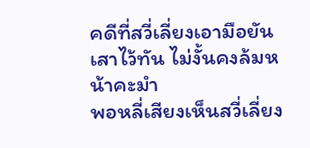คดีที่สวี่เลี่ยงเอามือยันเสาไว้ทัน ไม่งั้นคงล้มหน้าคะมำ
พอหลี่เสียงเห็นสวี่เลี่ยง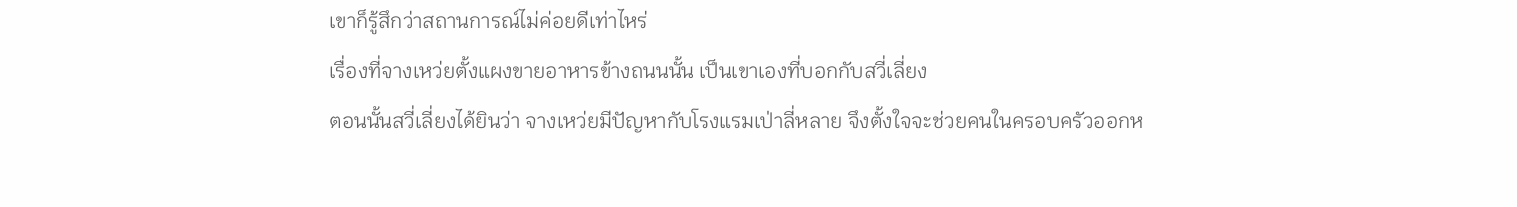เขาก็รู้สึกว่าสถานการณ์ไม่ค่อยดีเท่าไหร่
เรื่องที่จางเหว่ยตั้งแผงขายอาหารข้างถนนนั้น เป็นเขาเองที่บอกกับสวี่เลี่ยง
ตอนนั้นสวี่เลี่ยงได้ยินว่า จางเหว่ยมีปัญหากับโรงแรมเป่าลี่หลาย จึงตั้งใจจะช่วยคนในครอบครัวออกห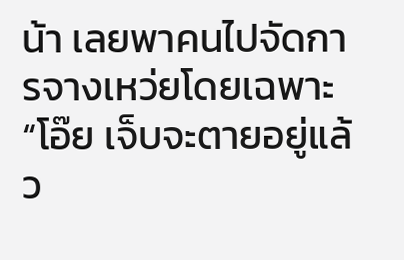น้า เลยพาคนไปจัดการจางเหว่ยโดยเฉพาะ
“โอ๊ย เจ็บจะตายอยู่แล้ว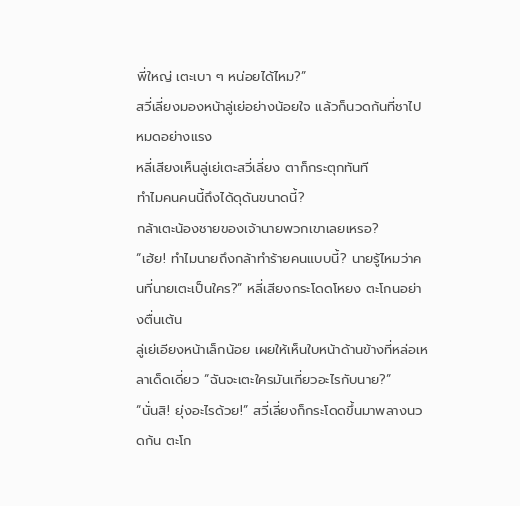พี่ใหญ่ เตะเบา ๆ หน่อยได้ไหม?”
สวี่เลี่ยงมองหน้าลู่เย่อย่างน้อยใจ แล้วก็นวดก้นที่ชาไปหมดอย่างแรง
หลี่เสียงเห็นลู่เย่เตะสวี่เลี่ยง ตาก็กระตุกทันที
ทำไมคนคนนี้ถึงได้ดุดันขนาดนี้?
กล้าเตะน้องชายของเจ้านายพวกเขาเลยเหรอ?
“เฮ้ย! ทำไมนายถึงกล้าทำร้ายคนแบบนี้? นายรู้ไหมว่าคนที่นายเตะเป็นใคร?” หลี่เสียงกระโดดโหยง ตะโกนอย่างตื่นเต้น
ลู่เย่เอียงหน้าเล็กน้อย เผยให้เห็นใบหน้าด้านข้างที่หล่อเหลาเด็ดเดี่ยว “ฉันจะเตะใครมันเกี่ยวอะไรกับนาย?”
“นั่นสิ! ยุ่งอะไรด้วย!” สวี่เลี่ยงก็กระโดดขึ้นมาพลางนวดก้น ตะโก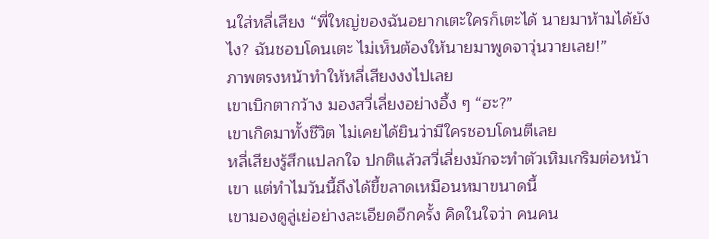นใส่หลี่เสียง “พี่ใหญ่ของฉันอยากเตะใครก็เตะได้ นายมาห้ามได้ยังไง? ฉันชอบโดนเตะ ไม่เห็นต้องให้นายมาพูดจาวุ่นวายเลย!”
ภาพตรงหน้าทำให้หลี่เสียงงงไปเลย
เขาเบิกตากว้าง มองสวี่เลี่ยงอย่างอึ้ง ๆ “ฮะ?”
เขาเกิดมาทั้งชีวิต ไม่เคยได้ยินว่ามีใครชอบโดนตีเลย
หลี่เสียงรู้สึกแปลกใจ ปกติแล้วสวี่เลี่ยงมักจะทำตัวเหิมเกริมต่อหน้าเขา แต่ทำไมวันนี้ถึงได้ขี้ขลาดเหมือนหมาขนาดนี้
เขามองดูลู่เย่อย่างละเอียดอีกครั้ง คิดในใจว่า คนคน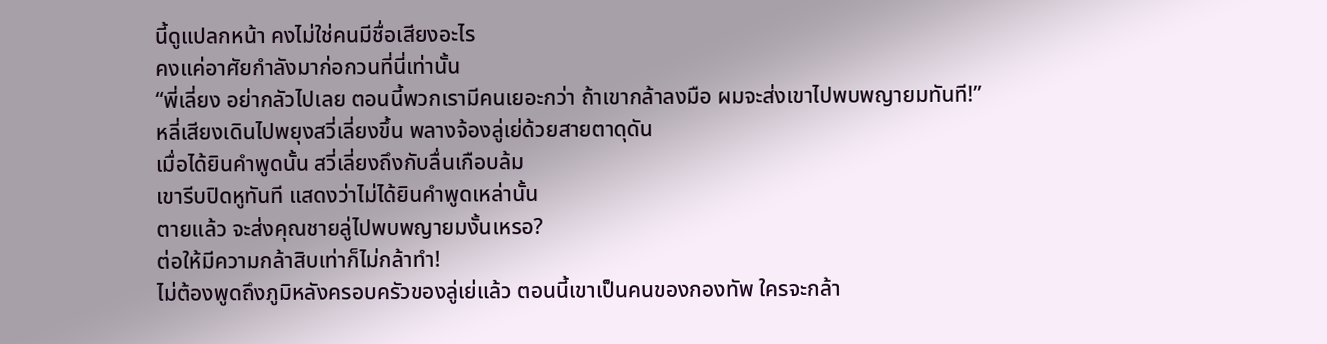นี้ดูแปลกหน้า คงไม่ใช่คนมีชื่อเสียงอะไร
คงแค่อาศัยกำลังมาก่อกวนที่นี่เท่านั้น
“พี่เลี่ยง อย่ากลัวไปเลย ตอนนี้พวกเรามีคนเยอะกว่า ถ้าเขากล้าลงมือ ผมจะส่งเขาไปพบพญายมทันที!”
หลี่เสียงเดินไปพยุงสวี่เลี่ยงขึ้น พลางจ้องลู่เย่ด้วยสายตาดุดัน
เมื่อได้ยินคำพูดนั้น สวี่เลี่ยงถึงกับลื่นเกือบล้ม
เขารีบปิดหูทันที แสดงว่าไม่ได้ยินคำพูดเหล่านั้น
ตายแล้ว จะส่งคุณชายลู่ไปพบพญายมงั้นเหรอ?
ต่อให้มีความกล้าสิบเท่าก็ไม่กล้าทำ!
ไม่ต้องพูดถึงภูมิหลังครอบครัวของลู่เย่แล้ว ตอนนี้เขาเป็นคนของกองทัพ ใครจะกล้า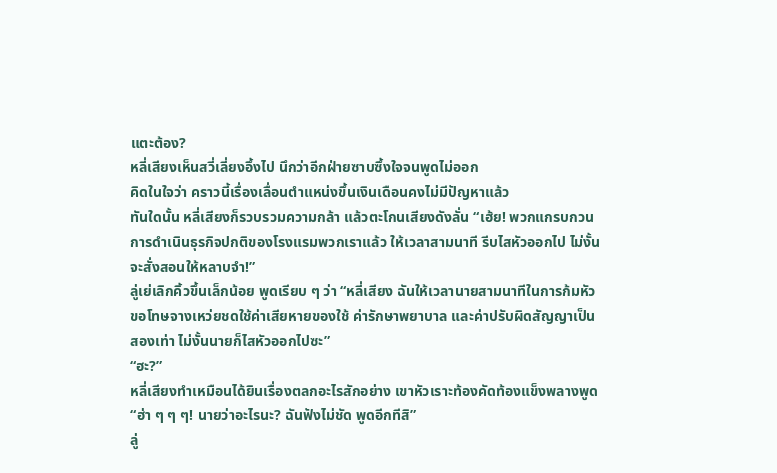แตะต้อง?
หลี่เสียงเห็นสวี่เลี่ยงอึ้งไป นึกว่าอีกฝ่ายซาบซึ้งใจจนพูดไม่ออก
คิดในใจว่า คราวนี้เรื่องเลื่อนตำแหน่งขึ้นเงินเดือนคงไม่มีปัญหาแล้ว
ทันใดนั้น หลี่เสียงก็รวบรวมความกล้า แล้วตะโกนเสียงดังลั่น “เฮ้ย! พวกแกรบกวนการดำเนินธุรกิจปกติของโรงแรมพวกเราแล้ว ให้เวลาสามนาที รีบไสหัวออกไป ไม่งั้นจะสั่งสอนให้หลาบจำ!”
ลู่เย่เลิกคิ้วขึ้นเล็กน้อย พูดเรียบ ๆ ว่า “หลี่เสียง ฉันให้เวลานายสามนาทีในการก้มหัวขอโทษจางเหว่ยชดใช้ค่าเสียหายของใช้ ค่ารักษาพยาบาล และค่าปรับผิดสัญญาเป็นสองเท่า ไม่งั้นนายก็ไสหัวออกไปซะ”
“ฮะ?”
หลี่เสียงทำเหมือนได้ยินเรื่องตลกอะไรสักอย่าง เขาหัวเราะท้องคัดท้องแข็งพลางพูด “ฮ่า ๆ ๆ ๆ! นายว่าอะไรนะ? ฉันฟังไม่ชัด พูดอีกทีสิ”
ลู่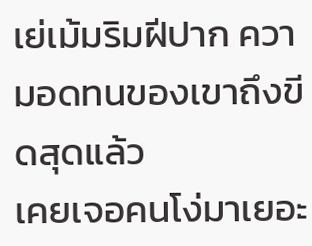เย่เม้มริมฝีปาก ความอดทนของเขาถึงขีดสุดแล้ว
เคยเจอคนโง่มาเยอะ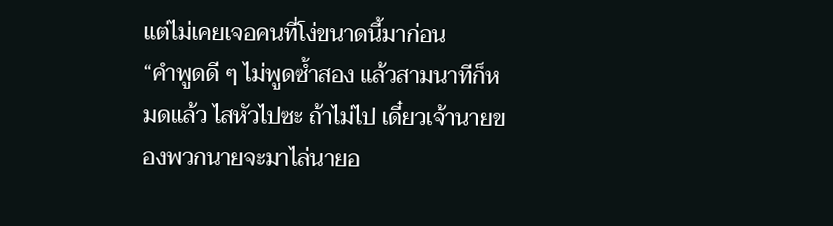แต่ไม่เคยเจอคนที่โง่ขนาดนี้มาก่อน
“คำพูดดี ๆ ไม่พูดซ้ำสอง แล้วสามนาทีก็หมดแล้ว ไสหัวไปซะ ถ้าไม่ไป เดี๋ยวเจ้านายของพวกนายจะมาไล่นายอ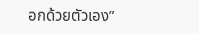อกด้วยตัวเอง”